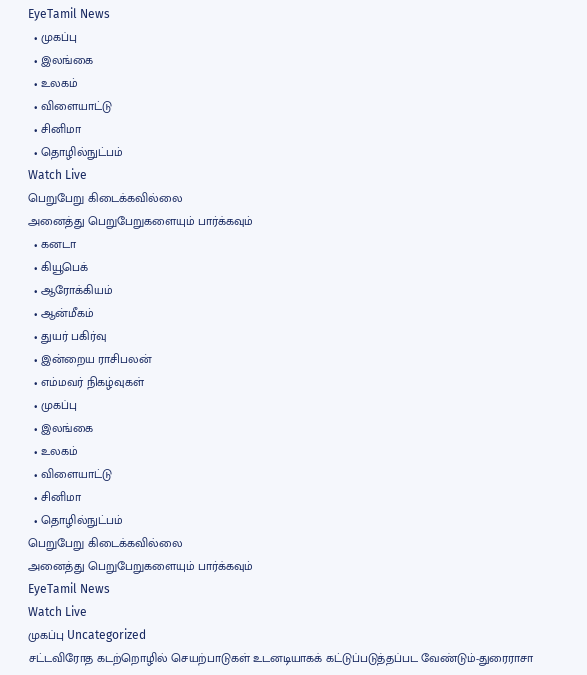EyeTamil News
  • முகப்பு
  • இலங்கை
  • உலகம்
  • விளையாட்டு
  • சினிமா
  • தொழில்நுட்பம்
Watch Live
பெறுபேறு கிடைக்கவில்லை
அனைத்து பெறுபேறுகளையும் பார்க்கவும்
  • கனடா
  • கியூபெக்
  • ஆரோக்கியம்
  • ஆன்மீகம்
  • துயர் பகிர்வு
  • இன்றைய ராசிபலன்
  • எம்மவர் நிகழ்வுகள்
  • முகப்பு
  • இலங்கை
  • உலகம்
  • விளையாட்டு
  • சினிமா
  • தொழில்நுட்பம்
பெறுபேறு கிடைக்கவில்லை
அனைத்து பெறுபேறுகளையும் பார்க்கவும்
EyeTamil News
Watch Live
முகப்பு Uncategorized
சட்டவிரோத கடற்றொழில் செயற்பாடுகள் உடனடியாகக் கட்டுப்படுத்தப்பட வேண்டும்-துரைராசா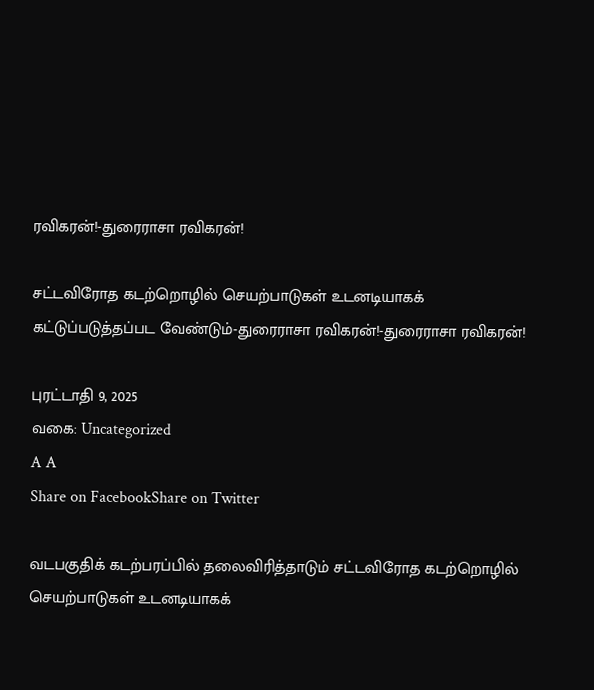ரவிகரன்!-துரைராசா ரவிகரன்!

சட்டவிரோத கடற்றொழில் செயற்பாடுகள் உடனடியாகக் கட்டுப்படுத்தப்பட வேண்டும்-துரைராசா ரவிகரன்!-துரைராசா ரவிகரன்!

புரட்டாதி 9, 2025
வகை: Uncategorized
A A
Share on FacebookShare on Twitter

வடபகுதிக் கடற்பரப்பில் தலைவிரித்தாடும் சட்டவிரோத கடற்றொழில் செயற்பாடுகள் உடனடியாகக்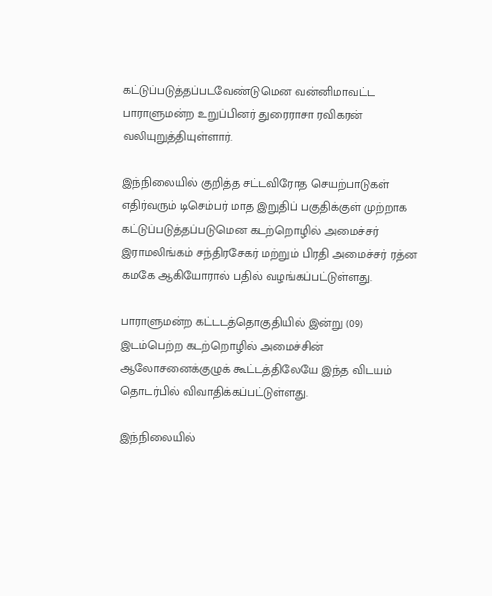கட்டுப்படுத்தப்படவேண்டுமென வன்னிமாவட்ட பாராளுமன்ற உறுப்பினர் துரைராசா ரவிகரன் வலியுறுத்தியுள்ளார்.

இந்நிலையில் குறித்த சட்டவிரோத செயற்பாடுகள் எதிர்வரும் டிசெம்பர் மாத இறுதிப் பகுதிக்குள் முற்றாக கட்டுப்படுத்தப்படுமென கடற்றொழில் அமைச்சர் இராமலிங்கம் சந்திரசேகர் மற்றும் பிரதி அமைச்சர் ரத்ன கமகே ஆகியோரால் பதில் வழங்கப்பட்டுள்ளது.

பாராளுமன்ற கட்டடத்தொகுதியில் இன்று (09) இடம்பெற்ற கடற்றொழில் அமைச்சின் ஆலோசனைக்குழுக் கூட்டத்திலேயே இந்த விடயம் தொடர்பில் விவாதிக்கப்பட்டுள்ளது.

இந்நிலையில்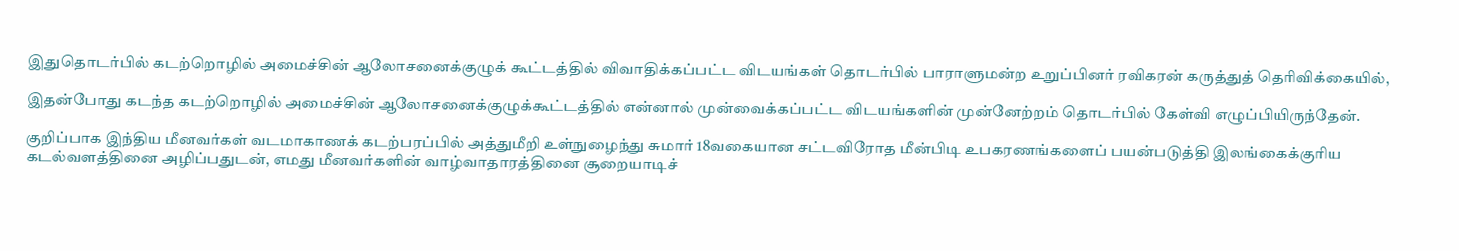இதுதொடர்பில் கடற்றொழில் அமைச்சின் ஆலோசனைக்குழுக் கூட்டத்தில் விவாதிக்கப்பட்ட விடயங்கள் தொடர்பில் பாராளுமன்ற உறுப்பினர் ரவிகரன் கருத்துத் தெரிவிக்கையில்,

இதன்போது கடந்த கடற்றொழில் அமைச்சின் ஆலோசனைக்குழுக்கூட்டத்தில் என்னால் முன்வைக்கப்பட்ட விடயங்களின் முன்னேற்றம் தொடர்பில் கேள்வி எழுப்பியிருந்தேன்.

குறிப்பாக இந்திய மீனவர்கள் வடமாகாணக் கடற்பரப்பில் அத்துமீறி உள்நுழைந்து சுமார் 18வகையான சட்டவிரோத மீன்பிடி உபகரணங்களைப் பயன்படுத்தி இலங்கைக்குரிய கடல்வளத்தினை அழிப்பதுடன், எமது மீனவர்களின் வாழ்வாதாரத்தினை சூறையாடிச்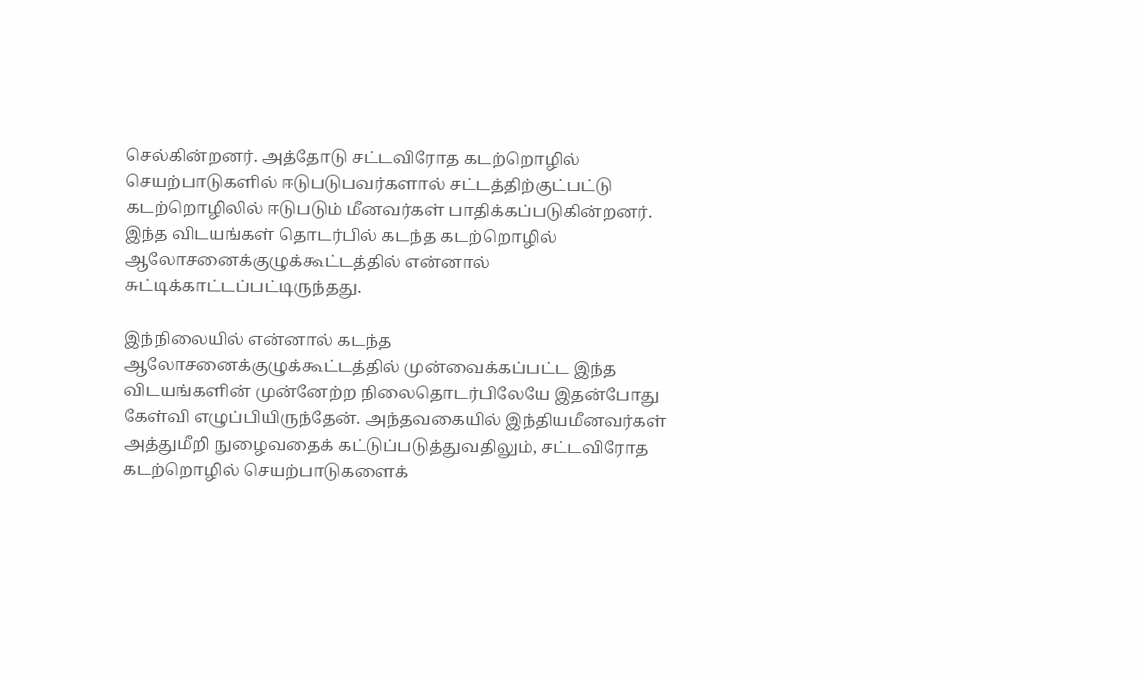செல்கின்றனர். அத்தோடு சட்டவிரோத கடற்றொழில் செயற்பாடுகளில் ஈடுபடுபவர்களால் சட்டத்திற்குட்பட்டு கடற்றொழிலில் ஈடுபடும் மீனவர்கள் பாதிக்கப்படுகின்றனர். இந்த விடயங்கள் தொடர்பில் கடந்த கடற்றொழில் ஆலோசனைக்குழுக்கூட்டத்தில் என்னால் சுட்டிக்காட்டப்பட்டிருந்தது.

இந்நிலையில் என்னால் கடந்த ஆலோசனைக்குழுக்கூட்டத்தில் முன்வைக்கப்பட்ட இந்த விடயங்களின் முன்னேற்ற நிலைதொடர்பிலேயே இதன்போது கேள்வி எழுப்பியிருந்தேன். அந்தவகையில் இந்தியமீனவர்கள் அத்துமீறி நுழைவதைக் கட்டுப்படுத்துவதிலும், சட்டவிரோத கடற்றொழில் செயற்பாடுகளைக்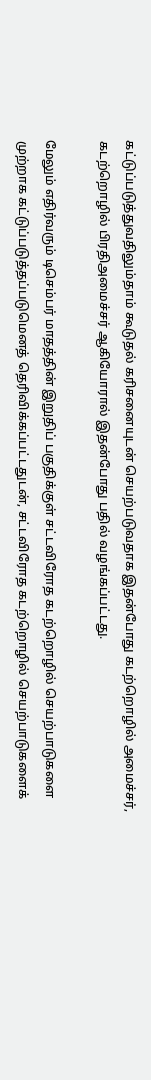கட்டுப்படுத்துவதிலும்தாம் கூடுதல் கரிசனையுடன் செயற்படுவதாக இதன்போது கடற்றொழில் அமைச்சர், கடற்றொழில் பிரதிஅமைச்சர் ஆகியோரால் இதன்போது பதில் வழங்கப்பட்டது.

மேலும் எதிர்வரும் டிசெம்பர் மாதத்தின் இறுதிப் பகுதிக்குள் சட்டவிரோத கடற்றொழில் செயற்பாடுகளை முற்றாக கட்டுப்படுத்தப்படுமெனத் தெரிவிக்கப்பட்டதுடன், சட்டவிரோத கடற்றொழில் செயற்பாடுகளைக்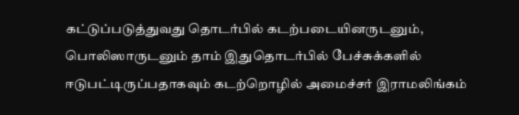கட்டுப்படுத்துவது தொடர்பில் கடற்படையினருடனும், பொலிஸாருடனும் தாம் இதுதொடர்பில் பேச்சுக்களில் ஈடுபட்டிருப்பதாகவும் கடற்றொழில் அமைச்சர் இராமலிங்கம்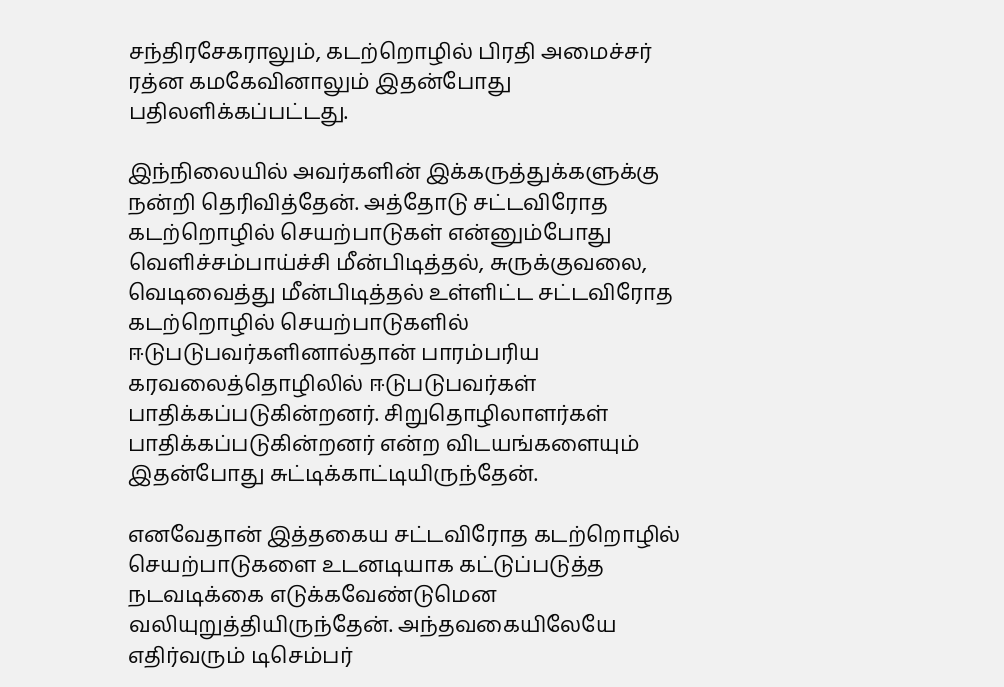சந்திரசேகராலும், கடற்றொழில் பிரதி அமைச்சர் ரத்ன கமகேவினாலும் இதன்போது பதிலளிக்கப்பட்டது.

இந்நிலையில் அவர்களின் இக்கருத்துக்களுக்கு நன்றி தெரிவித்தேன். அத்தோடு சட்டவிரோத கடற்றொழில் செயற்பாடுகள் என்னும்போது வெளிச்சம்பாய்ச்சி மீன்பிடித்தல், சுருக்குவலை, வெடிவைத்து மீன்பிடித்தல் உள்ளிட்ட சட்டவிரோத கடற்றொழில் செயற்பாடுகளில் ஈடுபடுபவர்களினால்தான் பாரம்பரிய கரவலைத்தொழிலில் ஈடுபடுபவர்கள் பாதிக்கப்படுகின்றனர். சிறுதொழிலாளர்கள் பாதிக்கப்படுகின்றனர் என்ற விடயங்களையும் இதன்போது சுட்டிக்காட்டியிருந்தேன்.

எனவேதான் இத்தகைய சட்டவிரோத கடற்றொழில் செயற்பாடுகளை உடனடியாக கட்டுப்படுத்த நடவடிக்கை எடுக்கவேண்டுமென வலியுறுத்தியிருந்தேன். அந்தவகையிலேயே எதிர்வரும் டிசெம்பர்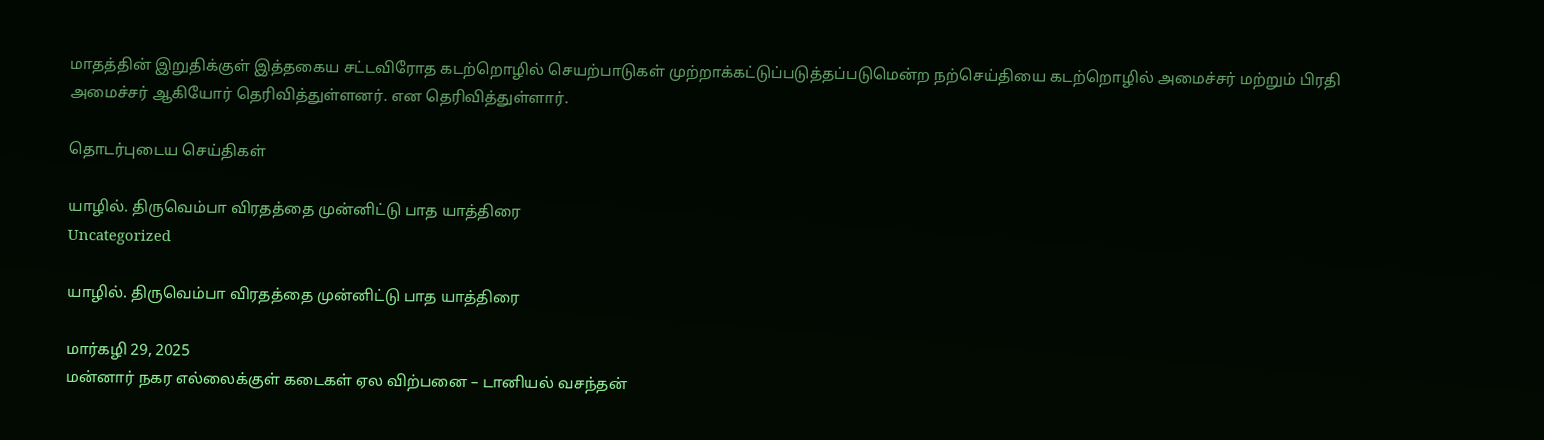மாதத்தின் இறுதிக்குள் இத்தகைய சட்டவிரோத கடற்றொழில் செயற்பாடுகள் முற்றாக்கட்டுப்படுத்தப்படுமென்ற நற்செய்தியை கடற்றொழில் அமைச்சர் மற்றும் பிரதி அமைச்சர் ஆகியோர் தெரிவித்துள்ளனர். என தெரிவித்துள்ளார்.

தொடர்புடைய செய்திகள்

யாழில். திருவெம்பா விரதத்தை முன்னிட்டு பாத யாத்திரை
Uncategorized

யாழில். திருவெம்பா விரதத்தை முன்னிட்டு பாத யாத்திரை

மார்கழி 29, 2025
மன்னார் நகர எல்லைக்குள் கடைகள் ஏல விற்பனை – டானியல் வசந்தன்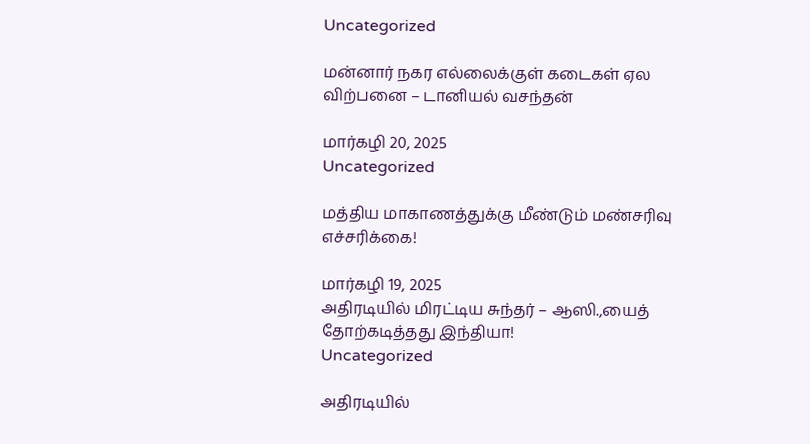Uncategorized

மன்னார் நகர எல்லைக்குள் கடைகள் ஏல விற்பனை – டானியல் வசந்தன்

மார்கழி 20, 2025
Uncategorized

மத்திய மாகாணத்துக்கு மீண்டும் மண்சரிவு எச்சரிக்கை!

மார்கழி 19, 2025
அதிரடியில் மிரட்டிய சுந்தர் – ஆஸி.,யைத் தோற்கடித்தது இந்தியா!
Uncategorized

அதிரடியில்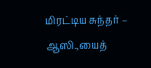மிரட்டிய சுந்தர் – ஆஸி.,யைத்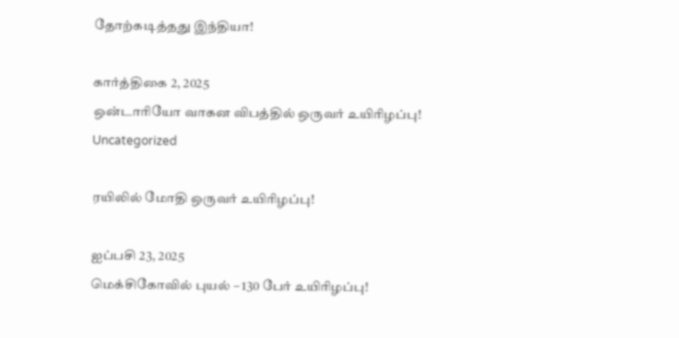தோற்கடித்தது இந்தியா!

கார்த்திகை 2, 2025
ஒன்டாரியோ வாகன விபத்தில் ஒருவர் உயிரிழப்பு!
Uncategorized

ரயிலில் மோதி ஒருவர் உயிரிழப்பு!

ஐப்பசி 23, 2025
மெக்சிகோவில் புயல் – 130 பேர் உயிரிழப்பு!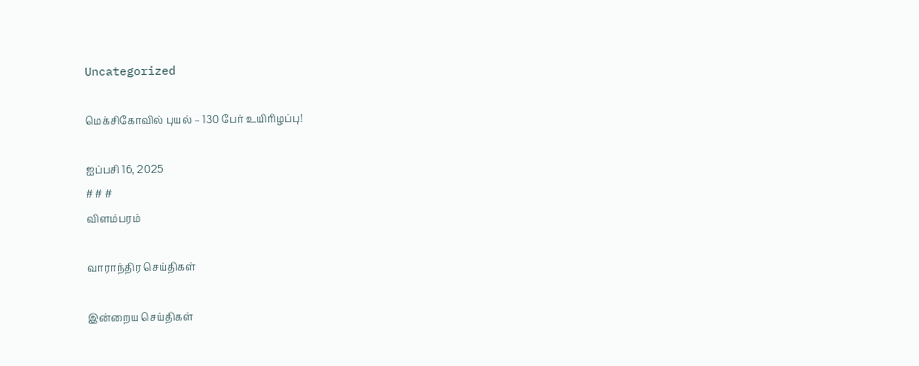Uncategorized

மெக்சிகோவில் புயல் – 130 பேர் உயிரிழப்பு!

ஐப்பசி 16, 2025
# # #
விளம்பரம்

வாராந்திர செய்திகள்

இன்றைய செய்திகள்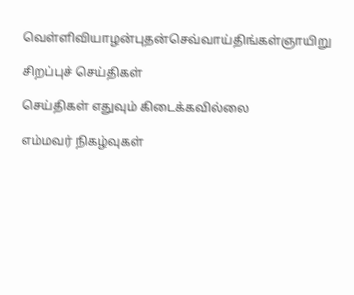வெள்ளிவியாழன்புதன்செவ்வாய்திங்கள்ஞாயிறு

சிறப்புச் செய்திகள்

செய்திகள் எதுவும் கிடைக்கவில்லை

எம்மவர் நிகழ்வுகள்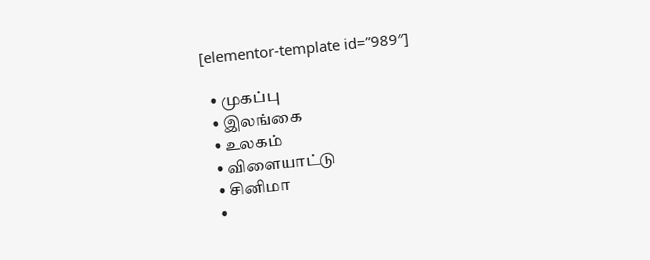[elementor-template id=”989″]

  • முகப்பு
  • இலங்கை
  • உலகம்
  • விளையாட்டு
  • சினிமா
  •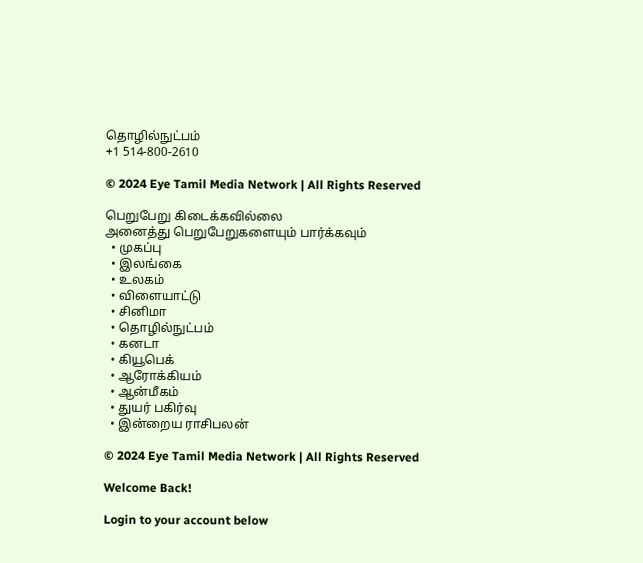தொழில்நுட்பம்
+1 514-800-2610

© 2024 Eye Tamil Media Network | All Rights Reserved

பெறுபேறு கிடைக்கவில்லை
அனைத்து பெறுபேறுகளையும் பார்க்கவும்
  • முகப்பு
  • இலங்கை
  • உலகம்
  • விளையாட்டு
  • சினிமா
  • தொழில்நுட்பம்
  • கனடா
  • கியூபெக்
  • ஆரோக்கியம்
  • ஆன்மீகம்
  • துயர் பகிர்வு
  • இன்றைய ராசிபலன்

© 2024 Eye Tamil Media Network | All Rights Reserved

Welcome Back!

Login to your account below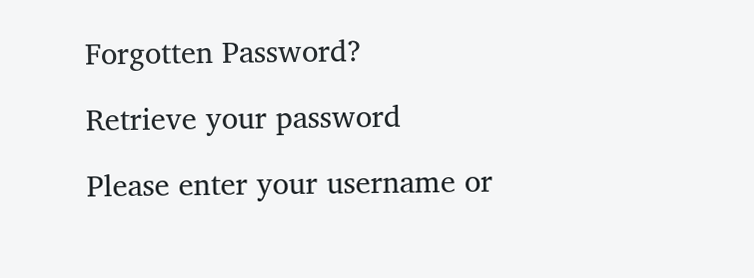Forgotten Password?

Retrieve your password

Please enter your username or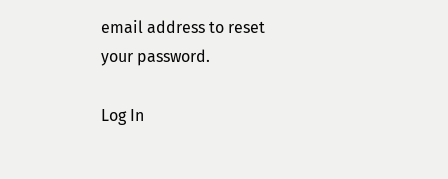email address to reset your password.

Log In